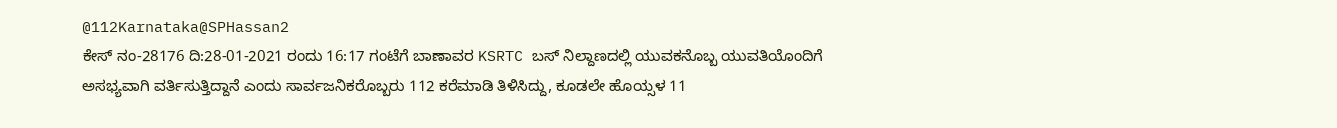@112Karnataka@SPHassan2
ಕೇಸ್ ನಂ-28176 ದಿ:28-01-2021 ರಂದು 16:17 ಗಂಟೆಗೆ ಬಾಣಾವರ KSRTC ಬಸ್ ನಿಲ್ದಾಣದಲ್ಲಿ ಯುವಕನೊಬ್ಬ ಯುವತಿಯೊಂದಿಗೆ ಅಸಭ್ಯವಾಗಿ ವರ್ತಿಸುತ್ತಿದ್ದಾನೆ ಎಂದು ಸಾರ್ವಜನಿಕರೊಬ್ಬರು 112 ಕರೆಮಾಡಿ ತಿಳಿಸಿದ್ದು, ಕೂಡಲೇ ಹೊಯ್ಸಳ 11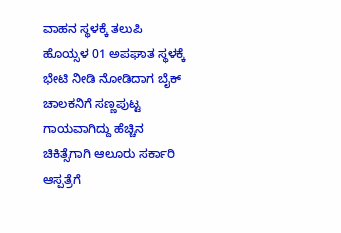ವಾಹನ ಸ್ಥಳಕ್ಕೆ ತಲುಪಿ
ಹೊಯ್ಸಳ 01 ಅಪಘಾತ ಸ್ಥಳಕ್ಕೆ ಭೇಟಿ ನೀಡಿ ನೋಡಿದಾಗ ಬೈಕ್ ಚಾಲಕನಿಗೆ ಸಣ್ಣಪುಟ್ಟ ಗಾಯವಾಗಿದ್ದು ಹೆಚ್ಚಿನ ಚಿಕಿತ್ಸೆಗಾಗಿ ಆಲೂರು ಸರ್ಕಾರಿ ಆಸ್ಪತ್ರೆಗೆ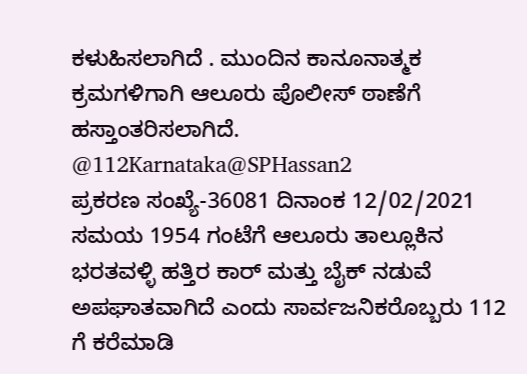ಕಳುಹಿಸಲಾಗಿದೆ . ಮುಂದಿನ ಕಾನೂನಾತ್ಮಕ ಕ್ರಮಗಳಿಗಾಗಿ ಆಲೂರು ಪೊಲೀಸ್ ಠಾಣೆಗೆ ಹಸ್ತಾಂತರಿಸಲಾಗಿದೆ.
@112Karnataka@SPHassan2
ಪ್ರಕರಣ ಸಂಖ್ಯೆ-36081 ದಿನಾಂಕ 12/02/2021 ಸಮಯ 1954 ಗಂಟೆಗೆ ಆಲೂರು ತಾಲ್ಲೂಕಿನ ಭರತವಳ್ಳಿ ಹತ್ತಿರ ಕಾರ್ ಮತ್ತು ಬೈಕ್ ನಡುವೆ ಅಪಘಾತವಾಗಿದೆ ಎಂದು ಸಾರ್ವಜನಿಕರೊಬ್ಬರು 112 ಗೆ ಕರೆಮಾಡಿ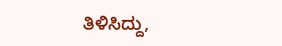ತಿಳಿಸಿದ್ದು,